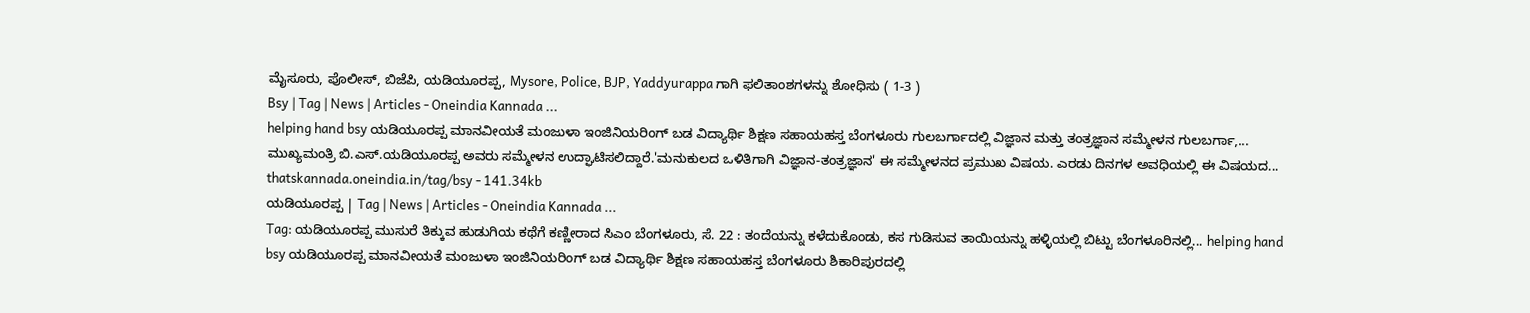ಮೈಸೂರು, ಪೊಲೀಸ್, ಬಿಜೆಪಿ, ಯಡಿಯೂರಪ್ಪ, Mysore, Police, BJP, Yaddyurappa ಗಾಗಿ ಫಲಿತಾಂಶಗಳನ್ನು ಶೋಧಿಸು ( 1-3 )
Bsy | Tag | News | Articles - Oneindia Kannada ...
helping hand bsy ಯಡಿಯೂರಪ್ಪ ಮಾನವೀಯತೆ ಮಂಜುಳಾ ಇಂಜಿನಿಯರಿಂಗ್ ಬಡ ವಿದ್ಯಾರ್ಥಿ ಶಿಕ್ಷಣ ಸಹಾಯಹಸ್ತ ಬೆಂಗಳೂರು ಗುಲಬರ್ಗಾದಲ್ಲಿ ವಿಜ್ಞಾನ ಮತ್ತು ತಂತ್ರಜ್ಞಾನ ಸಮ್ಮೇಳನ ಗುಲಬರ್ಗಾ,... ಮುಖ್ಯಮಂತ್ರಿ ಬಿ.ಎಸ್.ಯಡಿಯೂರಪ್ಪ ಅವರು ಸಮ್ಮೇಳನ ಉದ್ಘಾಟಿಸಲಿದ್ದಾರೆ.'ಮನುಕುಲದ ಒಳಿತಿಗಾಗಿ ವಿಜ್ಞಾನ-ತಂತ್ರಜ್ಞಾನ' ಈ ಸಮ್ಮೇಳನದ ಪ್ರಮುಖ ವಿಷಯ. ಎರಡು ದಿನಗಳ ಅವಧಿಯಲ್ಲಿ ಈ ವಿಷಯದ...
thatskannada.oneindia.in/tag/bsy - 141.34kb
ಯಡಿಯೂರಪ್ಪ | Tag | News | Articles - Oneindia Kannada ...
Tag: ಯಡಿಯೂರಪ್ಪ ಮುಸುರೆ ತಿಕ್ಕುವ ಹುಡುಗಿಯ ಕಥೆಗೆ ಕಣ್ಣೀರಾದ ಸಿಎಂ ಬೆಂಗಳೂರು, ಸೆ. 22 : ತಂದೆಯನ್ನು ಕಳೆದುಕೊಂಡು, ಕಸ ಗುಡಿಸುವ ತಾಯಿಯನ್ನು ಹಳ್ಳಿಯಲ್ಲಿ ಬಿಟ್ಟು ಬೆಂಗಳೂರಿನಲ್ಲಿ... helping hand bsy ಯಡಿಯೂರಪ್ಪ ಮಾನವೀಯತೆ ಮಂಜುಳಾ ಇಂಜಿನಿಯರಿಂಗ್ ಬಡ ವಿದ್ಯಾರ್ಥಿ ಶಿಕ್ಷಣ ಸಹಾಯಹಸ್ತ ಬೆಂಗಳೂರು ಶಿಕಾರಿಪುರದಲ್ಲಿ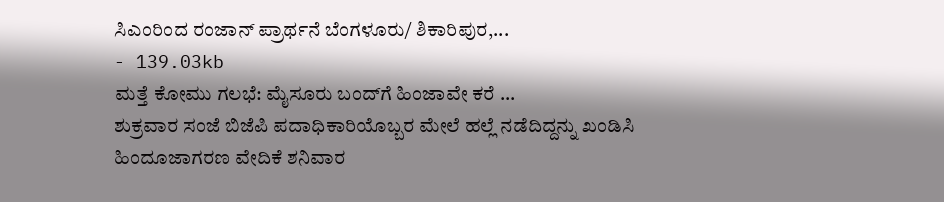ಸಿಎಂರಿಂದ ರಂಜಾನ್ ಪ್ರಾರ್ಥನೆ ಬೆಂಗಳೂರು/ ಶಿಕಾರಿಪುರ,...
- 139.03kb
ಮತ್ತೆ ಕೋಮು ಗಲಭೆ: ಮೈಸೂರು ಬಂದ್‌ಗೆ ಹಿಂಜಾವೇ ಕರೆ ...
ಶುಕ್ರವಾರ ಸಂಜೆ ಬಿಜೆಪಿ ಪದಾಧಿಕಾರಿಯೊಬ್ಬರ ಮೇಲೆ ಹಲ್ಲೆ ನಡೆದಿದ್ದನ್ನು ಖಂಡಿಸಿ ಹಿಂದೂಜಾಗರಣ ವೇದಿಕೆ ಶನಿವಾರ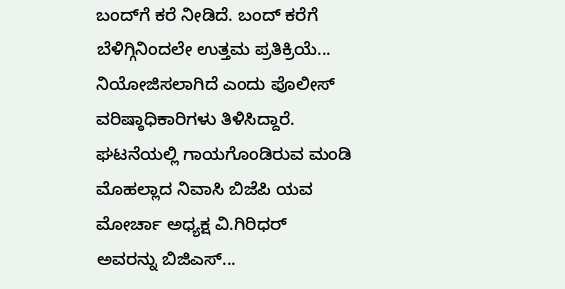ಬಂದ್‌ಗೆ ಕರೆ ನೀಡಿದೆ. ಬಂದ್ ಕರೆಗೆ ಬೆಳಿಗ್ಗಿನಿಂದಲೇ ಉತ್ತಮ ಪ್ರತಿಕ್ರಿಯೆ... ನಿಯೋಜಿಸಲಾಗಿದೆ ಎಂದು ಪೊಲೀಸ್ ವರಿಷ್ಠಾಧಿಕಾರಿಗಳು ತಿಳಿಸಿದ್ದಾರೆ. ಘಟನೆಯಲ್ಲಿ ಗಾಯಗೊಂಡಿರುವ ಮಂಡಿ ಮೊಹಲ್ಲಾದ ನಿವಾಸಿ ಬಿಜೆಪಿ ಯವ ಮೋರ್ಚಾ ಅಧ್ಯಕ್ಷ ವಿ.ಗಿರಿಧರ್ ಅವರನ್ನು ಬಿಜಿಎಸ್...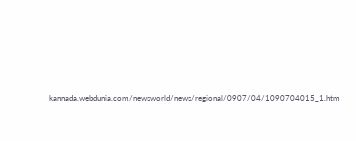kannada.webdunia.com/newsworld/news/regional/0907/04/1090704015_1.htm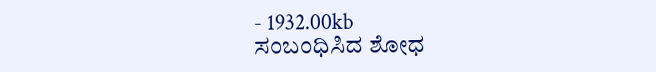- 1932.00kb
ಸಂಬಂಧಿಸಿದ ಶೋಧ